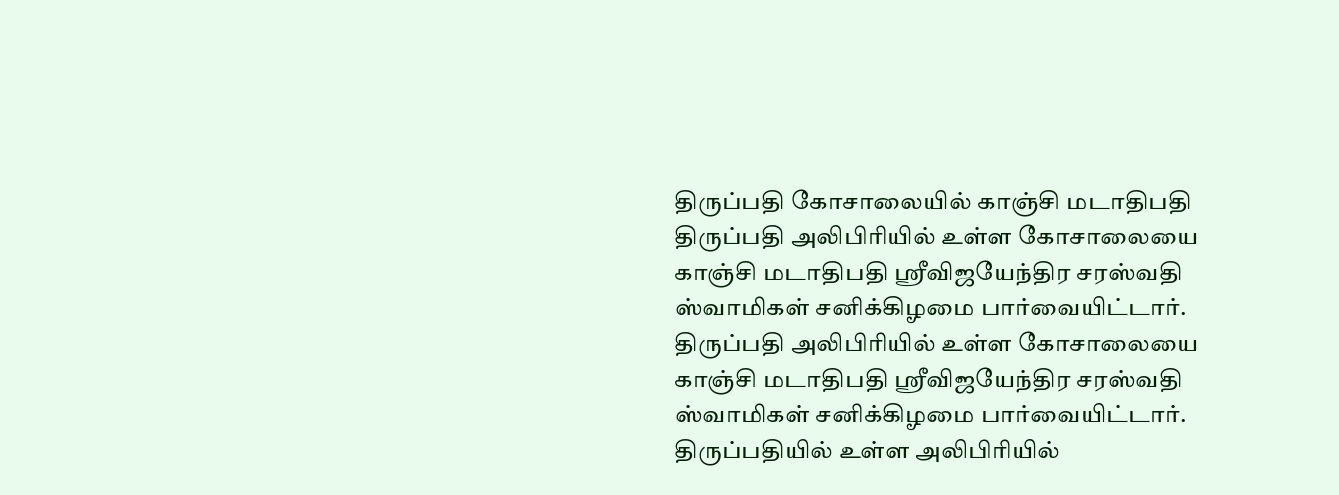திருப்பதி கோசாலையில் காஞ்சி மடாதிபதி
திருப்பதி அலிபிரியில் உள்ள கோசாலையை காஞ்சி மடாதிபதி ஸ்ரீவிஜயேந்திர சரஸ்வதி ஸ்வாமிகள் சனிக்கிழமை பார்வையிட்டார்.
திருப்பதி அலிபிரியில் உள்ள கோசாலையை காஞ்சி மடாதிபதி ஸ்ரீவிஜயேந்திர சரஸ்வதி ஸ்வாமிகள் சனிக்கிழமை பார்வையிட்டார்.
திருப்பதியில் உள்ள அலிபிரியில்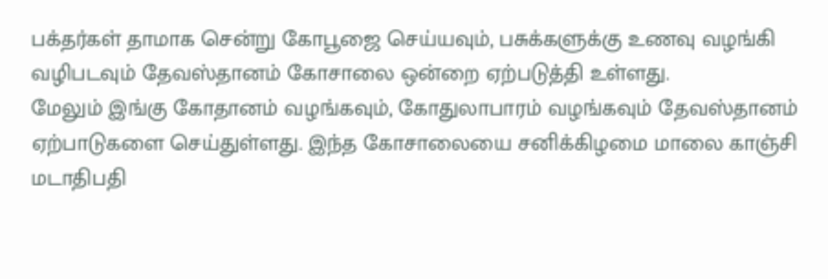பக்தர்கள் தாமாக சென்று கோபூஜை செய்யவும், பசுக்களுக்கு உணவு வழங்கி வழிபடவும் தேவஸ்தானம் கோசாலை ஒன்றை ஏற்படுத்தி உள்ளது.
மேலும் இங்கு கோதானம் வழங்கவும், கோதுலாபாரம் வழங்கவும் தேவஸ்தானம் ஏற்பாடுகளை செய்துள்ளது. இந்த கோசாலையை சனிக்கிழமை மாலை காஞ்சி மடாதிபதி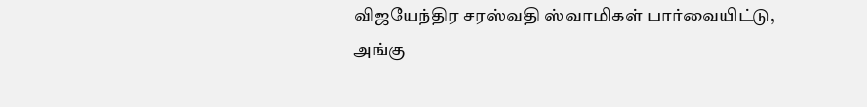விஜயேந்திர சரஸ்வதி ஸ்வாமிகள் பார்வையிட்டு, அங்கு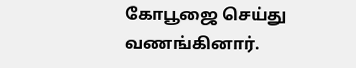கோபூஜை செய்து வணங்கினார்.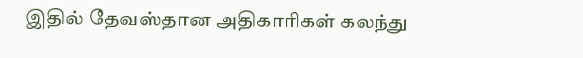இதில் தேவஸ்தான அதிகாரிகள் கலந்து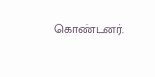கொண்டனர்.